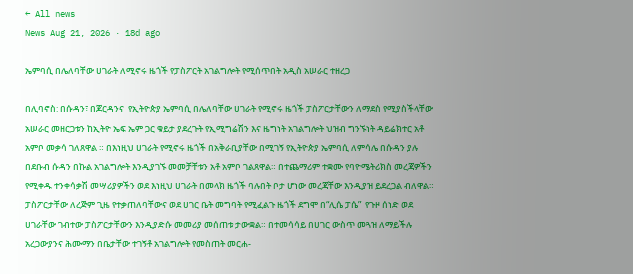← All news
News Aug 21, 2026 · 18d ago

ኤምባሲ በሌለባቸው ሀገራት ለሚኖሩ ዜጎች የፓስፖርት አገልግሎት የሚሰጥበት አዲስ አሠራር ተዘረጋ

በሊባኖስ: በሱዳን፣ በጆርዳንና  የኢትዮጵያ ኤምባሲ በሌለባቸው ሀገራት የሚኖሩ ዜጎች ፓስፖርታቸውን ለማደስ የሚያስችላቸው አሠራር መዘርጋቱን ከኢትዮ ኤፍ ኤም ጋር ቁይታ ያደረጉት የኢሚግሬሽን እና ዜግነት አገልግሎት ህዝብ ግንኙነት ዳይሬክተር አቶ አምቦ መቃሳ ገለጸዋል ። በእነዚህ ሀገራት የሚኖሩ ዜጎች በአቅራቢያቸው በሚገኝ የኢትዮጵያ ኤምባሲ ለምሳሌ በሱዳን ያሉ በደቡብ ሱዳን በኩል አገልግሎት እንዲያገኙ መመቻቸቱን አቶ አምቦ ገልጸዋል። በተጨማሪም ተቋሙ የባዮሜትሪክስ መረጃዎችን የሚቀዱ ተንቀሳቃሽ መሣሪያዎችን ወደ እነዚህ ሀገራት በመላክ ዜጎች ባሉበት ቦታ ሆነው መረጃቸው እንዲያዝ ይደረጋል ብለዋል። ፓስፖርታቸው ለረጅም ጊዜ የተቃጠለባቸውና ወደ ሀገር ቤት መግባት የሚፈልጉ ዜጎች ደግሞ በ“ሊሴ ፓሴ”  የጉዞ ሰነድ ወደ ሀገራቸው ገብተው ፓስፖርታቸውን እንዲያድሱ መመሪያ መሰጠቱ ታውቋል። በተመሳሳይ በሀገር ውስጥ መጓዝ ለማይችሉ አረጋውያንና ሕሙማን በቤታቸው ተገኝቶ አገልግሎት የመስጠት መርሐ-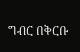ግብር በቅርቡ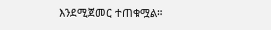እንደሚጀመር ተጠቁሟል።